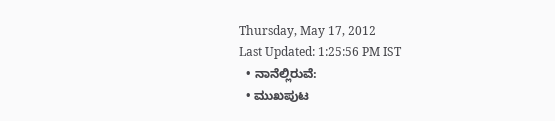Thursday, May 17, 2012
Last Updated: 1:25:56 PM IST
  • ನಾನೆಲ್ಲಿರುವೆ:
  • ಮುಖಪುಟ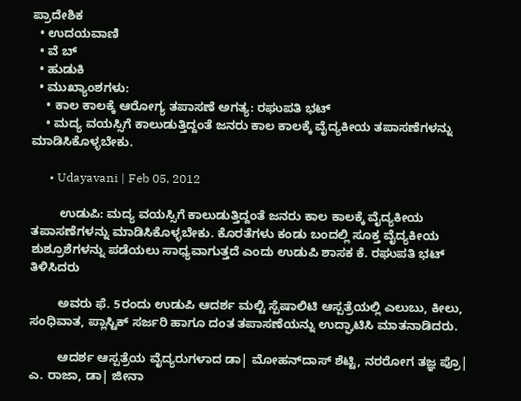ಪ್ರಾದೇಶಿಕ
  • ಉದಯವಾಣಿ
  • ವೆ ಬ್
  • ಹುಡುಕಿ
  • ಮುಖ್ಯಾಂಶಗಳು:
    • ಕಾಲ ಕಾಲಕ್ಕೆ ಆರೋಗ್ಯ ತಪಾಸಣೆ ಅಗತ್ಯ: ರಘುಪತಿ ಭಟ್‌
    • ಮದ್ಯ ವಯಸ್ಸಿಗೆ ಕಾಲುಡುತ್ತಿದ್ದಂತೆ ಜನರು ಕಾಲ ಕಾಲಕ್ಕೆ ವೈದ್ಯಕೀಯ ತಪಾಸಣೆಗಳನ್ನು ಮಾಡಿಸಿಕೊಳ್ಳಬೇಕು.

      • Udayavani | Feb 05, 2012

        ಉಡುಪಿ: ಮದ್ಯ ವಯಸ್ಸಿಗೆ ಕಾಲುಡುತ್ತಿದ್ದಂತೆ ಜನರು ಕಾಲ ಕಾಲಕ್ಕೆ ವೈದ್ಯಕೀಯ ತಪಾಸಣೆಗಳನ್ನು ಮಾಡಿಸಿಕೊಳ್ಳಬೇಕು. ಕೊರತೆಗಳು ಕಂಡು ಬಂದಲ್ಲಿ ಸೂಕ್ತ ವೈದ್ಯಕೀಯ ಶುಶ್ರೂಶೆಗಳನ್ನು ಪಡೆಯಲು ಸಾಧ್ಯವಾಗುತ್ತದೆ ಎಂದು ಉಡುಪಿ ಶಾಸಕ ಕೆ. ರಘುಪತಿ ಭಟ್‌ ತಿಳಿಸಿದರು

        ಅವರು ಫೆ. 5ರಂದು ಉಡುಪಿ ಆದರ್ಶ ಮಲ್ಟಿ ಸ್ಪೆಷಾಲಿಟಿ ಆಸ್ಪತ್ರೆಯಲ್ಲಿ ಎಲುಬು, ಕೀಲು, ಸಂಧಿವಾತ, ಪ್ಲಾಸ್ಟಿಕ್‌ ಸರ್ಜರಿ ಹಾಗೂ ದಂತ ತಪಾಸಣೆಯನ್ನು ಉದ್ಘಾಟಿಸಿ ಮಾತನಾಡಿದರು.

        ಆದರ್ಶ ಆಸ್ಪತ್ರೆಯ ವೈದ್ಯರುಗಳಾದ ಡಾ| ಮೋಹನ್‌ದಾಸ್‌ ಶೆಟ್ಟಿ, ನರರೋಗ ತಜ್ಞ ಪ್ರೊ| ಎ. ರಾಜಾ, ಡಾ| ಜೀನಾ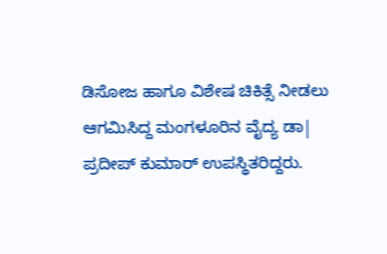ಡಿಸೋಜ ಹಾಗೂ ವಿಶೇಷ ಚಿಕಿತ್ಸೆ ನೀಡಲು ಆಗಮಿಸಿದ್ದ ಮಂಗಳೂರಿನ ವೈದ್ಯ ಡಾ| ಪ್ರದೀಪ್‌ ಕುಮಾರ್‌ ಉಪಸ್ಥಿತರಿದ್ದರು.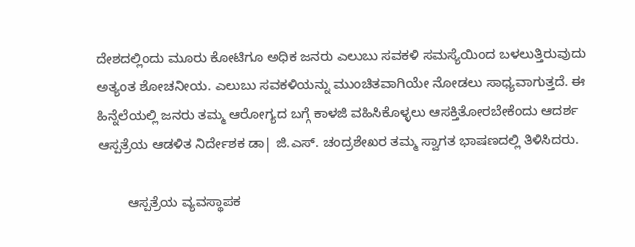ದೇಶದಲ್ಲಿಂದು ಮೂರು ಕೋಟಿಗೂ ಅಧಿಕ ಜನರು ಎಲುಬು ಸವಕಳಿ ಸಮಸ್ಯೆಯಿಂದ ಬಳಲುತ್ತಿರುವುದು ಅತ್ಯಂತ ಶೋಚನೀಯ. ಎಲುಬು ಸವಕಳಿಯನ್ನು ಮುಂಚಿತವಾಗಿಯೇ ನೋಡಲು ಸಾಧ್ಯವಾಗುತ್ತದೆ. ಈ ಹಿನ್ನೆಲೆಯಲ್ಲಿ ಜನರು ತಮ್ಮ ಆರೋಗ್ಯದ ಬಗ್ಗೆ ಕಾಳಜಿ ವಹಿಸಿಕೊಳ್ಳಲು ಆಸಕ್ತಿತೋರಬೇಕೆಂದು ಆದರ್ಶ ಆಸ್ಪತ್ರೆಯ ಆಡಳಿತ ನಿರ್ದೇಶಕ ಡಾ| ಜಿ.ಎಸ್‌. ಚಂದ್ರಶೇಖರ ತಮ್ಮ ಸ್ವಾಗತ ಭಾಷಣದಲ್ಲಿ ತಿಳಿಸಿದರು.

        ಆಸ್ಪತ್ರೆಯ ವ್ಯವಸ್ಥಾಪಕ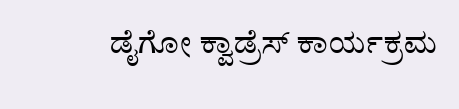ಡೈಗೋ ಕ್ವಾಡ್ರೆಸ್‌ ಕಾರ್ಯಕ್ರಮ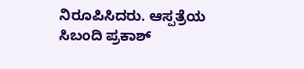ನಿರೂಪಿಸಿದರು. ಆಸ್ಪತ್ರೆಯ ಸಿಬಂದಿ ಪ್ರಕಾಶ್‌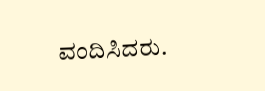ವಂದಿಸಿದರು.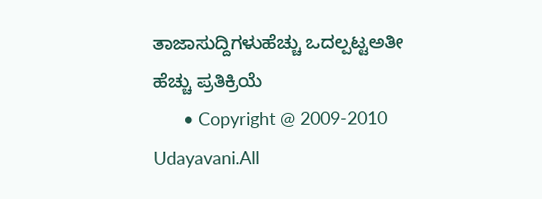ತಾಜಾಸುದ್ದಿಗಳುಹೆಚ್ಚು ಒದಲ್ಪಟ್ಟಅತೀ ಹೆಚ್ಚು ಪ್ರತಿಕ್ರಿಯೆ
      • Copyright @ 2009-2010 Udayavani.All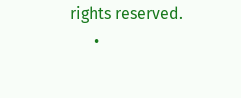rights reserved.
      •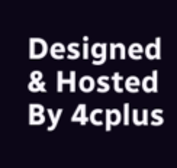Designed & Hosted By 4cplus